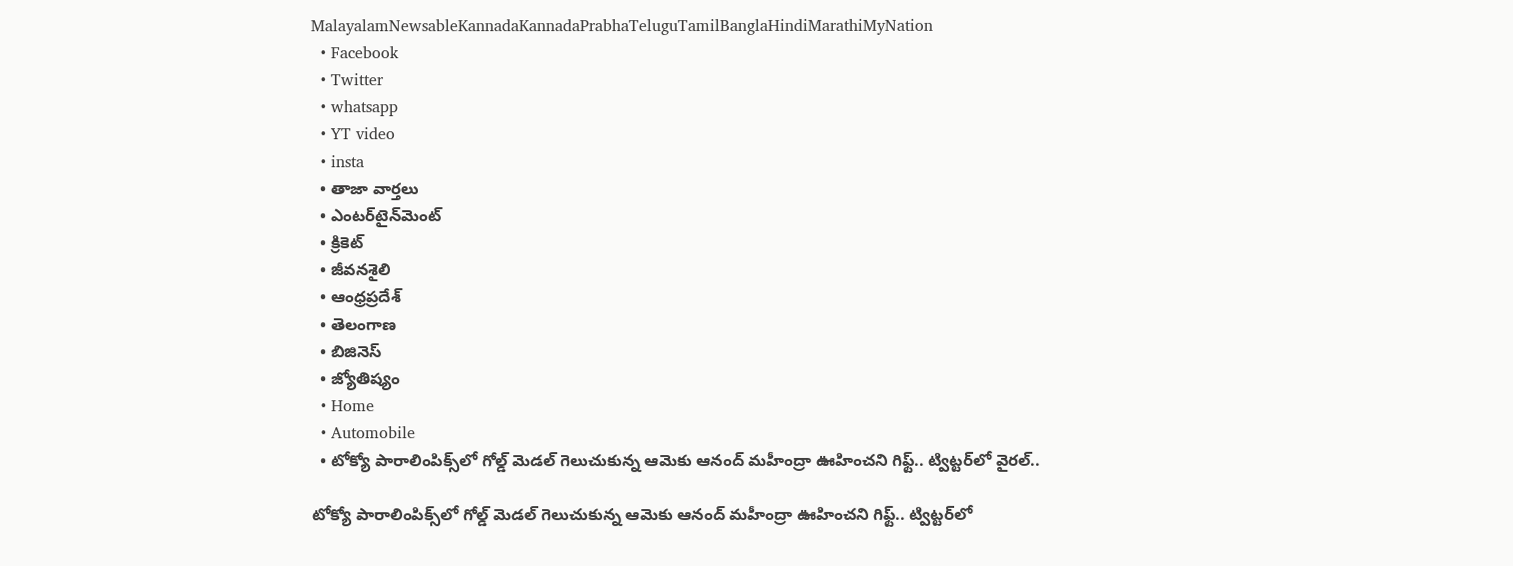MalayalamNewsableKannadaKannadaPrabhaTeluguTamilBanglaHindiMarathiMyNation
  • Facebook
  • Twitter
  • whatsapp
  • YT video
  • insta
  • తాజా వార్తలు
  • ఎంటర్‌టైన్‌మెంట్
  • క్రికెట్
  • జీవనశైలి
  • ఆంధ్రప్రదేశ్
  • తెలంగాణ
  • బిజినెస్
  • జ్యోతిష్యం
  • Home
  • Automobile
  • టోక్యో పారాలింపిక్స్‌లో గోల్డ్ మెడల్ గెలుచుకున్న ఆమెకు ఆనంద్ మహీంద్రా ఊహించని గిఫ్ట్.. ట్విట్టర్‌లో వైరల్..

టోక్యో పారాలింపిక్స్‌లో గోల్డ్ మెడల్ గెలుచుకున్న ఆమెకు ఆనంద్ మహీంద్రా ఊహించని గిఫ్ట్.. ట్విట్టర్‌లో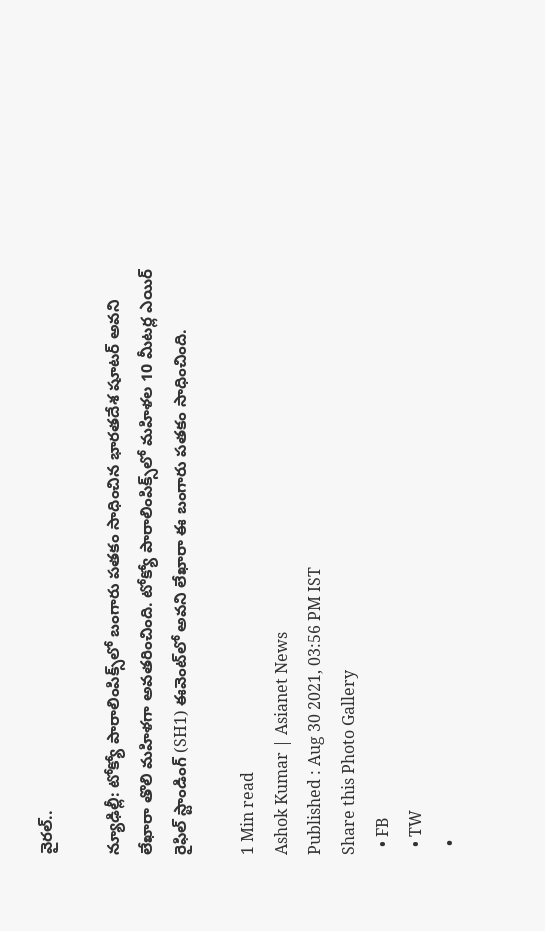వైరల్..

న్యూఢిల్లీ: టోక్యో పారాలింపిక్స్‌లో బంగారు పతకం సాధించిన భారతదేశ షూటర్ అవని లేఖారా తొలి మహిళగా అవతరించింది. టోక్యో పారాలింపిక్స్‌లో మహిళల 10 మీటర్ల ఎయిర్ రైఫిల్ స్టాండింగ్ (SH1) ఈవెంట్‌లో అవని లేఖారా ఈ బంగారు పతకం సాధించింది.

1 Min read
Ashok Kumar | Asianet News
Published : Aug 30 2021, 03:56 PM IST
Share this Photo Gallery
  • FB
  • TW
  •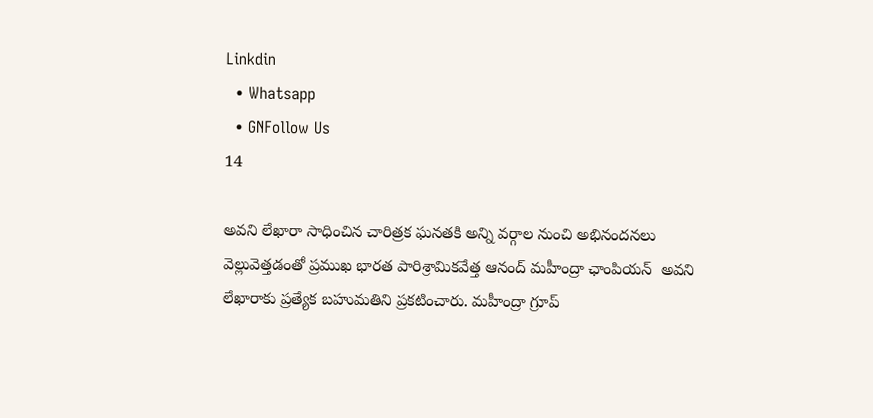Linkdin
  • Whatsapp
  • GNFollow Us
14

అవని లేఖారా సాధించిన చారిత్రక ఘనతకి అన్ని వర్గాల నుంచి అభినందనలు వెల్లువెత్తడంతో ప్రముఖ భారత పారిశ్రామికవేత్త ఆనంద్ మహీంద్రా ఛాంపియన్‌  అవని లేఖారాకు ప్రత్యేక బహుమతిని ప్రకటించారు. మహీంద్రా గ్రూప్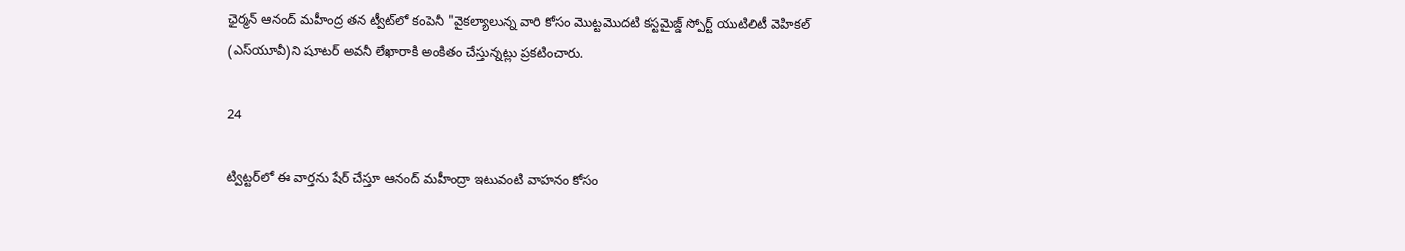ఛైర్మన్ ఆనంద్ మహీంద్ర తన ట్వీట్‌లో కంపెనీ "వైకల్యాలున్న వారి కోసం మొట్టమొదటి కస్టమైజ్డ్ స్పోర్ట్ యుటిలిటీ వెహికల్ (ఎస్‌యూవీ)ని షూటర్ అవనీ లేఖారాకి అంకితం చేస్తున్నట్లు ప్రకటించారు.

24

ట్విట్టర్‌లో ఈ వార్తను షేర్ చేస్తూ ఆనంద్ మహీంద్రా ఇటువంటి వాహనం కోసం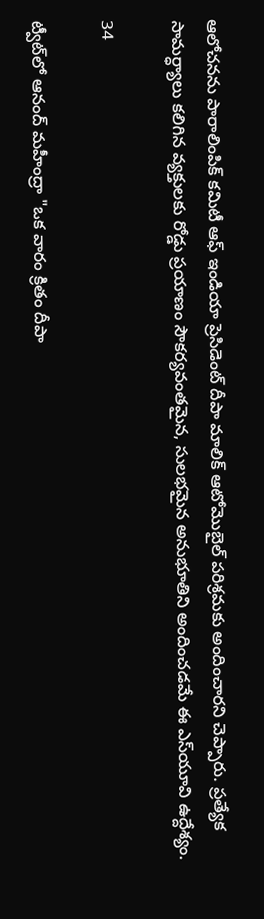ఆలోచనను పారాలింపిక్ కమిటీ ఆఫ్ ఇండియా ప్రెసిడెంట్ దీపా మాలిక్ ఆటోమొబైల్ పరిశ్రమకు అందించారని చెప్పారు. ప్రత్యేక సామర్ధ్యాలు కలిగిన వ్యక్తులకు రోడ్డు ప్రయాణం సౌకర్యవంతమైన, సులభమైన అనుభూతిని అందించడమే ఈ ఎస్‌యూ‌వి ఉద్దేశ్యం.

34

ట్వీట్‌లో ఆనంద్ మహీంద్రా "ఒక వారం క్రితం దీపా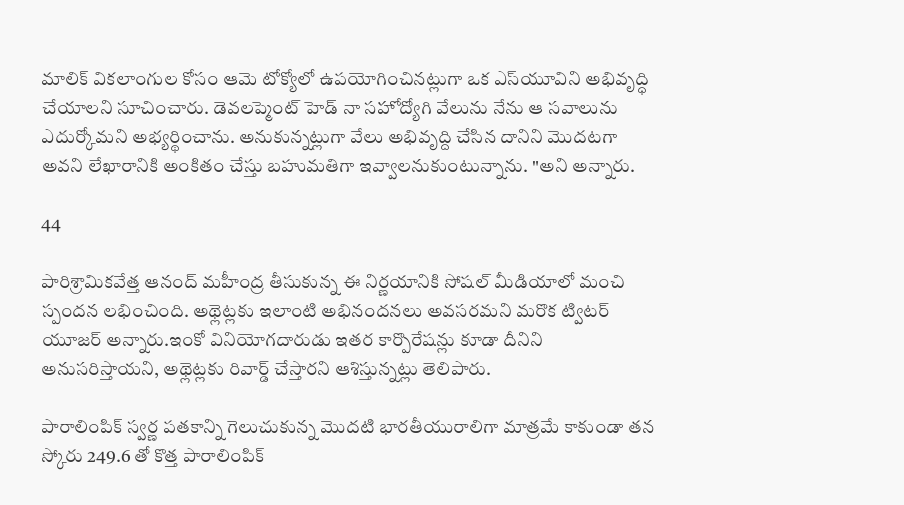మాలిక్ వికలాంగుల కోసం ఆమె టోక్యోలో ఉపయోగించినట్లుగా ఒక ఎస్‌యూ‌విని అభివృద్ధి చేయాలని సూచించారు. డెవలప్మెంట్ హెడ్ నా సహోద్యోగి వేలును నేను ఆ సవాలును ఎదుర్కోమని అభ్యర్థించాను. అనుకున్నట్లుగా వేలు అభివృద్ది చేసిన దానిని మొదటగా అవని లేఖారానికి అంకితం చేస్తు బహుమతిగా ఇవ్వాలనుకుంటున్నాను. "అని అన్నారు.

44

పారిశ్రామికవేత్త ఆనంద్ మహీంద్ర తీసుకున్న ఈ నిర్ణయానికి సోషల్ మీడియాలో మంచి స్పందన లభించింది. అథ్లెట్లకు ఇలాంటి అభినందనలు అవసరమని మరొక ట్విటర్ యూజర్ అన్నారు.ఇంకో వినియోగదారుడు ఇతర కార్పొరేషన్లు కూడా దీనిని అనుసరిస్తాయని, అథ్లెట్లకు రివార్డ్ చేస్తారని ఆశిస్తున్నట్లు తెలిపారు.

పారాలింపిక్ స్వర్ణ పతకాన్ని గెలుచుకున్న మొదటి భారతీయురాలిగా మాత్రమే కాకుండా తన స్కోరు 249.6 తో కొత్త పారాలింపిక్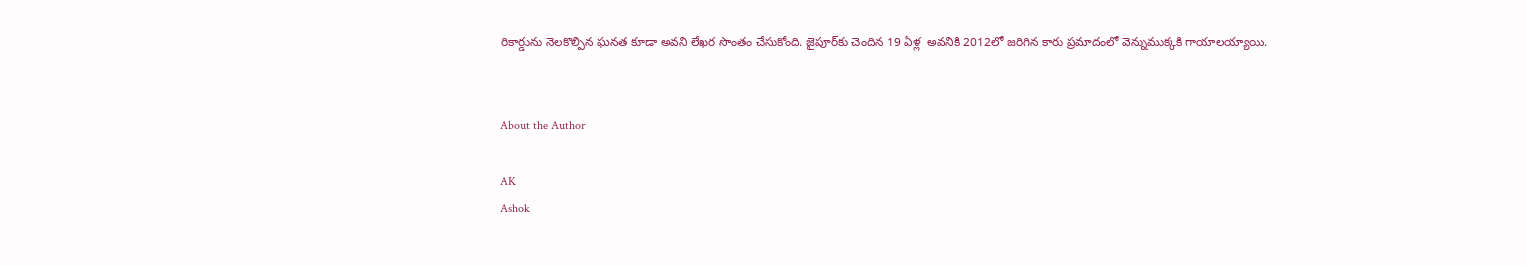రికార్డును నెలకొల్పిన ఘనత కూడా అవని లేఖర సొంతం చేసుకోంది. జైపూర్‌కు చెందిన 19 ఏళ్ల  అవనికి 2012లో జరిగిన కారు ప్రమాదంలో వెన్నుముక్కకి గాయాలయ్యాయి.


About the Author

AK
Ashok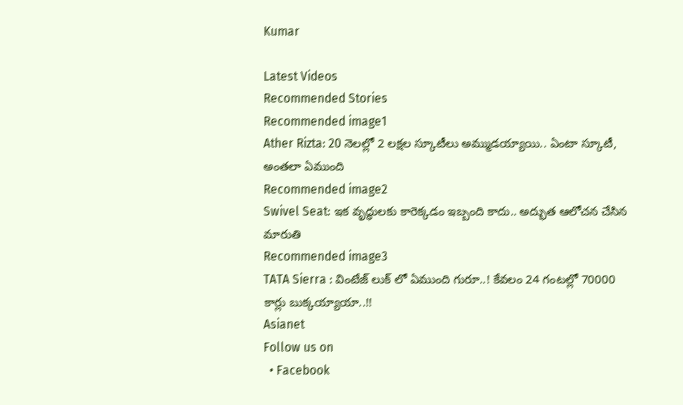Kumar

Latest Videos
Recommended Stories
Recommended image1
Ather Rizta: 20 నెలల్లో 2 లక్ష‌ల స్కూటీలు అమ్ముడ‌య్యాయి.. ఏంటా స్కూటీ, అంతలా ఏముంది
Recommended image2
Swivel Seat: ఇక వృద్ధులకు కారెక్క‌డం ఇబ్బంది కాదు.. అద్భుత ఆలోచ‌న చేసిన మారుతి
Recommended image3
TATA Sierra : వింటేజ్ లుక్ లో ఏముంది గురూ..! కేవలం 24 గంటల్లో 70000 కార్లు బుక్కయ్యాయా..!!
Asianet
Follow us on
  • Facebook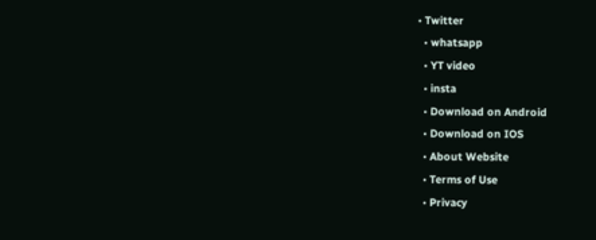• Twitter
  • whatsapp
  • YT video
  • insta
  • Download on Android
  • Download on IOS
  • About Website
  • Terms of Use
  • Privacy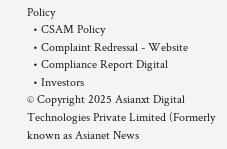Policy
  • CSAM Policy
  • Complaint Redressal - Website
  • Compliance Report Digital
  • Investors
© Copyright 2025 Asianxt Digital Technologies Private Limited (Formerly known as Asianet News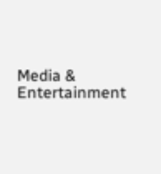Media & Entertainment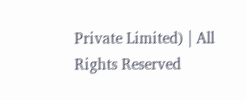Private Limited) | All Rights Reserved